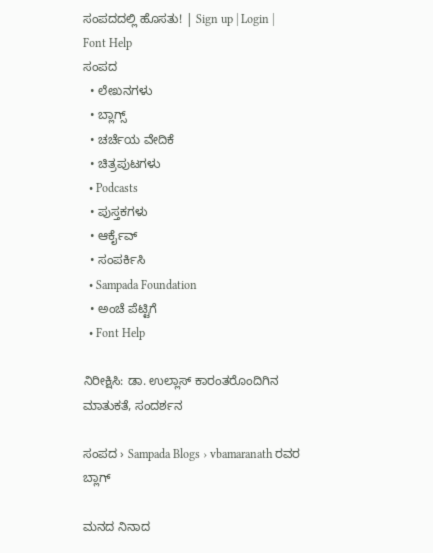ಸಂಪದದಲ್ಲಿ ಹೊಸತು! | Sign up | Login | Font Help
ಸಂಪದ
  • ಲೇಖನಗಳು
  • ಬ್ಲಾಗ್ಸ್
  • ಚರ್ಚೆಯ ವೇದಿಕೆ
  • ಚಿತ್ರಪುಟಗಳು
  • Podcasts
  • ಪುಸ್ತಕಗಳು
  • ಆರ್ಕೈವ್
  • ಸಂಪರ್ಕಿಸಿ
  • Sampada Foundation
  • ಅಂಚೆ ಪೆಟ್ಟಿಗೆ
  • Font Help

ನಿರೀಕ್ಷಿಸಿ: ಡಾ. ಉಲ್ಲಾಸ್ ಕಾರಂತರೊಂದಿಗಿನ ಮಾತುಕತೆ, ಸಂದರ್ಶನ

ಸಂಪದ › Sampada Blogs › vbamaranath ರವರ ಬ್ಲಾಗ್

ಮನದ ನಿನಾದ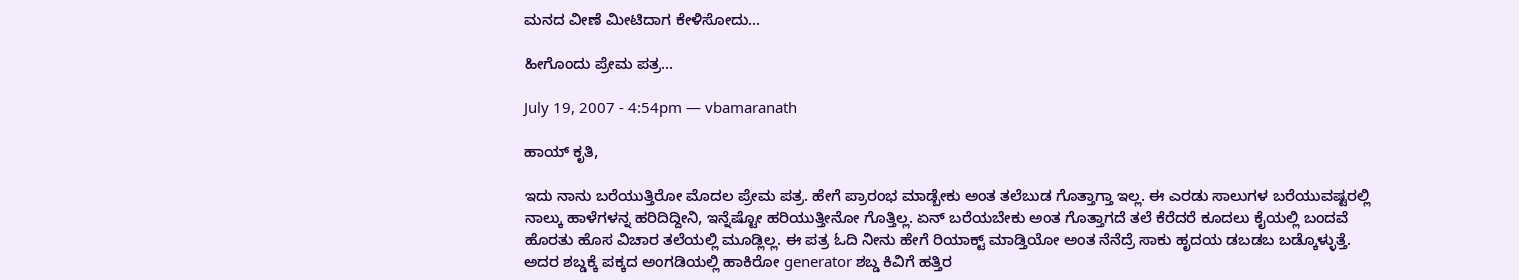ಮನದ ವೀಣೆ ಮೀಟಿದಾಗ ಕೇಳಿಸೋದು...

ಹೀಗೊಂದು ಪ್ರೇಮ ಪತ್ರ...

July 19, 2007 - 4:54pm — vbamaranath

ಹಾಯ್ ಕೃತಿ,

ಇದು ನಾನು ಬರೆಯುತ್ತಿರೋ ಮೊದಲ ಪ್ರೇಮ ಪತ್ರ. ಹೇಗೆ ಪ್ರಾರಂಭ ಮಾಡ್ಬೇಕು ಅಂತ ತಲೆಬುಡ ಗೊತ್ತಾಗ್ತಾ ಇಲ್ಲ. ಈ ಎರಡು ಸಾಲುಗಳ ಬರೆಯುವಷ್ಟರಲ್ಲಿ ನಾಲ್ಕು ಹಾಳೆಗಳನ್ನ ಹರಿದಿದ್ದೀನಿ, ಇನ್ನೆಷ್ಟೋ ಹರಿಯುತ್ತೀನೋ ಗೊತ್ತಿಲ್ಲ. ಏನ್ ಬರೆಯಬೇಕು ಅಂತ ಗೊತ್ತಾಗದೆ ತಲೆ ಕೆರೆದರೆ ಕೂದಲು ಕೈಯಲ್ಲಿ ಬಂದವೆ ಹೊರತು ಹೊಸ ವಿಚಾರ ತಲೆಯಲ್ಲಿ ಮೂಡ್ಲಿಲ್ಲ. ಈ ಪತ್ರ ಓದಿ ನೀನು ಹೇಗೆ ರಿಯಾಕ್ಟ್ ಮಾಡ್ತಿಯೋ ಅಂತ ನೆನೆದ್ರೆ ಸಾಕು ಹೃದಯ ಡಬಡಬ ಬಡ್ಕೊಳ್ಳುತ್ತೆ. ಅದರ ಶಬ್ಡಕ್ಕೆ ಪಕ್ಕದ ಅಂಗಡಿಯಲ್ಲಿ ಹಾಕಿರೋ generator ಶಬ್ಡ ಕಿವಿಗೆ ಹತ್ತಿರ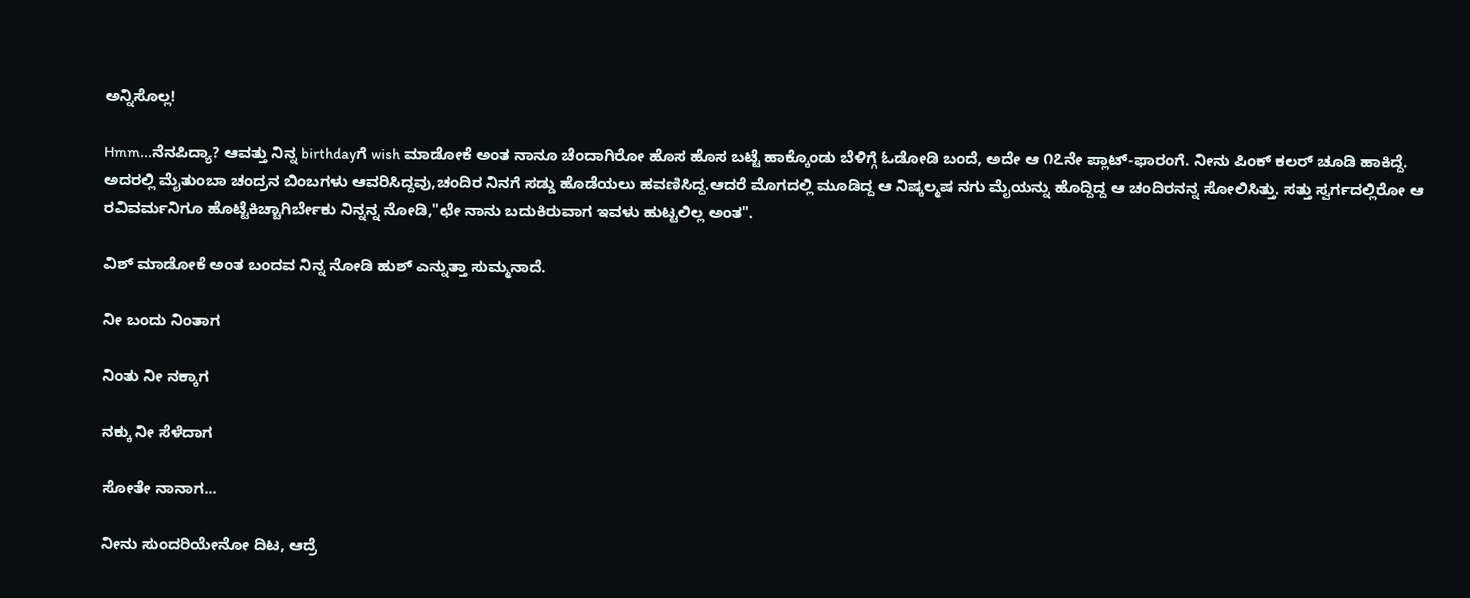ಅನ್ನಿಸೊಲ್ಲ!

Hmm...ನೆನಪಿದ್ಯಾ? ಆವತ್ತು ನಿನ್ನ birthdayಗೆ wish ಮಾಡೋಕೆ ಅಂತ ನಾನೂ ಚೆಂದಾಗಿರೋ ಹೊಸ ಹೊಸ ಬಟ್ಟೆ ಹಾಕ್ಕೊಂಡು ಬೆಳಿಗ್ಗೆ ಓಡೋಡಿ ಬಂದೆ, ಅದೇ ಆ ೧೭ನೇ ಪ್ಲಾಟ್-ಫಾರಂಗೆ. ನೀನು ಪಿಂಕ್ ಕಲರ್ ಚೂಡಿ ಹಾಕಿದ್ದೆ. ಅದರಲ್ಲಿ ಮೈತುಂಬಾ ಚಂದ್ರನ ಬಿಂಬಗಳು ಆವರಿಸಿದ್ದವು,ಚಂದಿರ ನಿನಗೆ ಸಡ್ಡು ಹೊಡೆಯಲು ಹವಣಿಸಿದ್ದ.ಆದರೆ ಮೊಗದಲ್ಲಿ ಮೂಡಿದ್ದ ಆ ನಿಷ್ಕಲ್ಮಷ ನಗು ಮೈಯನ್ನು ಹೊದ್ದಿದ್ದ ಆ ಚಂದಿರನನ್ನ ಸೋಲಿಸಿತ್ತು. ಸತ್ತು ಸ್ವರ್ಗದಲ್ಲಿರೋ ಆ ರವಿವರ್ಮನಿಗೂ ಹೊಟ್ಟೆಕಿಚ್ಚಾಗಿರ್ಬೇಕು ನಿನ್ನನ್ನ ನೋಡಿ,"ಛೇ ನಾನು ಬದುಕಿರುವಾಗ ಇವಳು ಹುಟ್ಟಲಿಲ್ಲ ಅಂತ".

ವಿಶ್ ಮಾಡೋಕೆ ಅಂತ ಬಂದವ ನಿನ್ನ ನೋಡಿ ಹುಶ್ ಎನ್ನುತ್ತಾ ಸುಮ್ಮನಾದೆ.

ನೀ ಬಂದು ನಿಂತಾಗ

ನಿಂತು ನೀ ನಕ್ಕಾಗ

ನಕ್ಕು ನೀ ಸೆಳೆದಾಗ

ಸೋತೇ ನಾನಾಗ...

ನೀನು ಸುಂದರಿಯೇನೋ ದಿಟ, ಆದ್ರೆ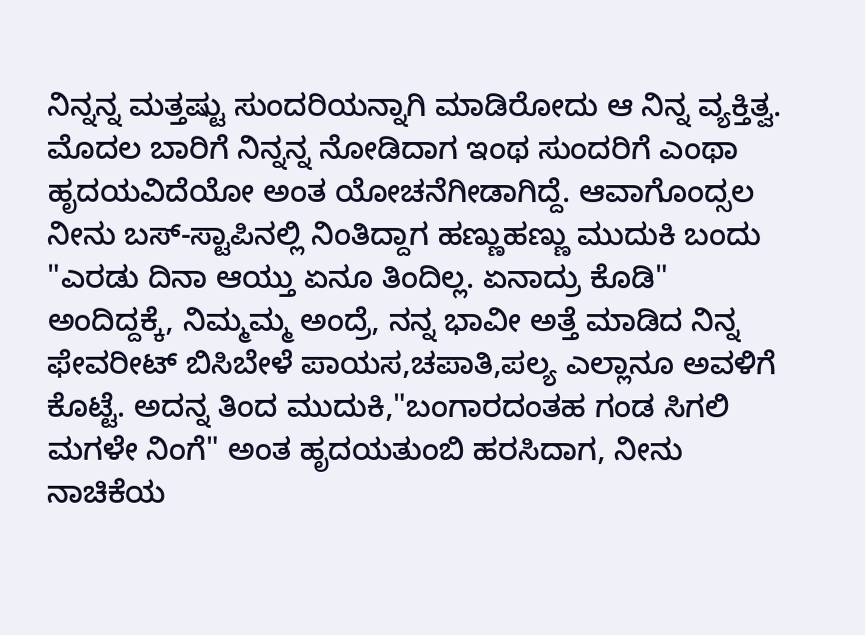ನಿನ್ನನ್ನ ಮತ್ತಷ್ಟು ಸುಂದರಿಯನ್ನಾಗಿ ಮಾಡಿರೋದು ಆ ನಿನ್ನ ವ್ಯಕ್ತಿತ್ವ. ಮೊದಲ ಬಾರಿಗೆ ನಿನ್ನನ್ನ ನೋಡಿದಾಗ ಇಂಥ ಸುಂದರಿಗೆ ಎಂಥಾ ಹೃದಯವಿದೆಯೋ ಅಂತ ಯೋಚನೆಗೀಡಾಗಿದ್ದೆ. ಆವಾಗೊಂದ್ಸಲ ನೀನು ಬಸ್-ಸ್ಟಾಪಿನಲ್ಲಿ ನಿಂತಿದ್ದಾಗ ಹಣ್ಣುಹಣ್ಣು ಮುದುಕಿ ಬಂದು "ಎರಡು ದಿನಾ ಆಯ್ತು ಏನೂ ತಿಂದಿಲ್ಲ. ಏನಾದ್ರು ಕೊಡಿ" ಅಂದಿದ್ದಕ್ಕೆ, ನಿಮ್ಮಮ್ಮ ಅಂದ್ರೆ, ನನ್ನ ಭಾವೀ ಅತ್ತೆ ಮಾಡಿದ ನಿನ್ನ ಫೇವರೀಟ್ ಬಿಸಿಬೇಳೆ ಪಾಯಸ,ಚಪಾತಿ,ಪಲ್ಯ ಎಲ್ಲಾನೂ ಅವಳಿಗೆ ಕೊಟ್ಟೆ. ಅದನ್ನ ತಿಂದ ಮುದುಕಿ,"ಬಂಗಾರದಂತಹ ಗಂಡ ಸಿಗಲಿ ಮಗಳೇ ನಿಂಗೆ" ಅಂತ ಹೃದಯತುಂಬಿ ಹರಸಿದಾಗ, ನೀನು ನಾಚಿಕೆಯ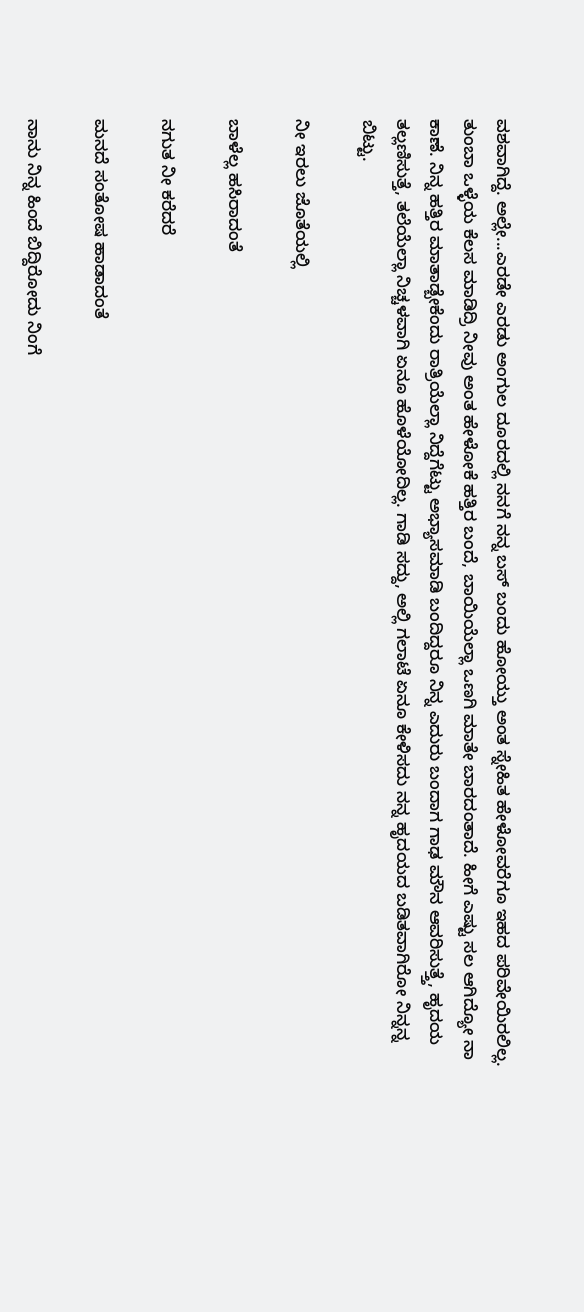ವಶವಾಗಿದ್ದೆ. ಅಲ್ಲೇ...ಎರಡೇ ಎರಡು ಅಂಗುಲ ದೂರದಲ್ಲಿ ನನಗೆ ನನ್ನ ಬಸ್ ಬಂದು ಹೋಯ್ತು ಅಂತ ಸ್ನೇಹಿತ ಹೇಳೋವರೆಗೂ ಇಹದ ಪರಿವೇಯಿರಲಿಲ್ಲ. ತುಂಬಾ ಒಳ್ಳೆಯ ಕೆಲಸ ಮಾಡಿದ್ರಿ ನೀವು ಅಂತ ಹೇಳೋಕೆ ಹತ್ತಿರ ಬಂದೆ, ಬಾಯಿಯೆಲ್ಲಾ ಒಣಗಿ ಮಾತೇ ಬಾರದಂತಾದೆ. ಹೀಗೆ ಎಷ್ಟು ಸಲ ಆಗಿದ್ಯೋ ನಾ ಕಾಣೆ. ನಿನ್ನ ಹತ್ತಿರ ಮಾತಾಡ್ಬೇಕೆಂದು ರಾತ್ರಿಯೆಲ್ಲಾ ನಿದ್ದೆಗೆಟ್ಟು ಅಭ್ಯಾಸಮಾಡಿ ಬಂದಿದ್ದರೂ ನಿನ್ನ ಎದುರು ಬಂದಾಗ ಗಾಢ ಮೌನ ಆವರಿಸುತ್ತ್ತೆ, ಹೃದಯ ತಲ್ಲಣಿಸುತ್ತೆ, ತಲೆಯೆಲ್ಲಾ ನಿಚ್ಚಳವಾಗಿ ಏನೂ ಹೊಳೆಯೋದಿಲ್ಲ. ಗಾಡಿ ಸದ್ದು, ಅಲ್ಲಿ ಗಲಾಟೆ ಏನೂ ಕೇಳಿಸದು ನನ್ನ ಹೃದಯದ ಬಡಿತವಾಗಿರೋ ನಿನ್ನನ್ನ ಬಿಟ್ಟು.

ನೀ ಇರಲು ಜೊತೆಯಲ್ಲಿ

ಬಾಳೆಲ್ಲ ಹಸಿರಾದಂತೆ

ನಗುತ ನೀ ಕರೆದರೆ

ಮನದೆ ಸಂತೋಷ ಹಾಡಾದಂತೆ

ನಾನು ನಿನ್ನ ಹಿಂದೆ ಬಿದ್ದಿರೋದು ನಿಂಗೆ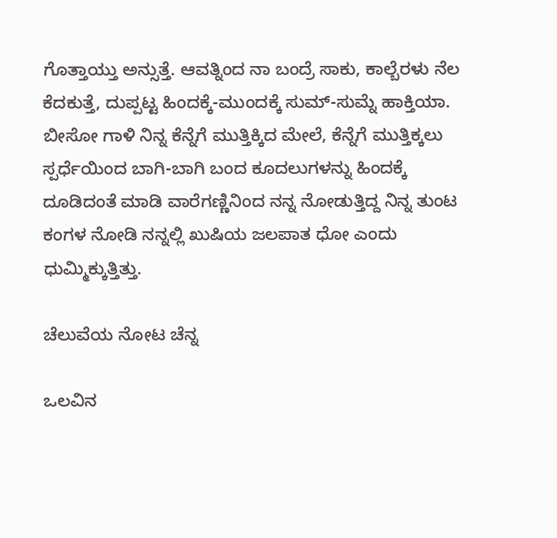ಗೊತ್ತಾಯ್ತು ಅನ್ಸುತ್ತೆ. ಆವತ್ನಿಂದ ನಾ ಬಂದ್ರೆ ಸಾಕು, ಕಾಲ್ಬೆರಳು ನೆಲ ಕೆದಕುತ್ತೆ, ದುಪ್ಪಟ್ಟ ಹಿಂದಕ್ಕೆ-ಮುಂದಕ್ಕೆ ಸುಮ್-ಸುಮ್ನೆ ಹಾಕ್ತಿಯಾ. ಬೀಸೋ ಗಾಳಿ ನಿನ್ನ ಕೆನ್ನೆಗೆ ಮುತ್ತಿಕ್ಕಿದ ಮೇಲೆ, ಕೆನ್ನೆಗೆ ಮುತ್ತಿಕ್ಕಲು ಸ್ಪರ್ಧೆಯಿಂದ ಬಾಗಿ-ಬಾಗಿ ಬಂದ ಕೂದಲುಗಳನ್ನು ಹಿಂದಕ್ಕೆ ದೂಡಿದಂತೆ ಮಾಡಿ ವಾರೆಗಣ್ಣಿನಿಂದ ನನ್ನ ನೋಡುತ್ತಿದ್ದ ನಿನ್ನ ತುಂಟ ಕಂಗಳ ನೋಡಿ ನನ್ನಲ್ಲಿ ಖುಷಿಯ ಜಲಪಾತ ಧೋ ಎಂದು ಧುಮ್ಮಿಕ್ಕುತ್ತಿತ್ತು.

ಚೆಲುವೆಯ ನೋಟ ಚೆನ್ನ

ಒಲವಿನ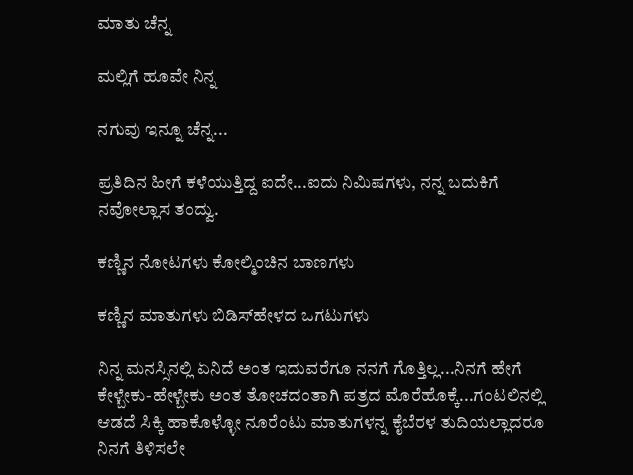ಮಾತು ಚೆನ್ನ

ಮಲ್ಲಿಗೆ ಹೂವೇ ನಿನ್ನ

ನಗುವು ಇನ್ನೂ ಚೆನ್ನ...

ಪ್ರತಿದಿನ ಹೀಗೆ ಕಳೆಯುತ್ತಿದ್ದ ಐದೇ...ಐದು ನಿಮಿಷಗಳು, ನನ್ನ ಬದುಕಿಗೆ ನವೋಲ್ಲಾಸ ತಂದ್ವು.

ಕಣ್ಣಿನ ನೋಟಗಳು ಕೋಲ್ಮಿಂಚಿನ ಬಾಣಗಳು

ಕಣ್ಣಿನ ಮಾತುಗಳು ಬಿಡಿಸ್‍ಹೇಳದ ಒಗಟುಗಳು

ನಿನ್ನ ಮನಸ್ಸಿನಲ್ಲಿ ಏನಿದೆ ಅಂತ ಇದುವರೆಗೂ ನನಗೆ ಗೊತ್ತಿಲ್ಲ...ನಿನಗೆ ಹೇಗೆ ಕೇಳ್ಬೇಕು-ಹೇಳ್ಬೇಕು ಅಂತ ತೋಚದಂತಾಗಿ ಪತ್ರದ ಮೊರೆಹೊಕ್ಕೆ...ಗಂಟಲಿನಲ್ಲಿ ಆಡದೆ ಸಿಕ್ಕಿ ಹಾಕೊಳ್ಳೋ ನೂರೆಂಟು ಮಾತುಗಳನ್ನ ಕೈಬೆರಳ ತುದಿಯಲ್ಲಾದರೂ ನಿನಗೆ ತಿಳಿಸಲೇ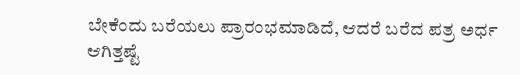ಬೇಕೆಂದು ಬರೆಯಲು ಪ್ರಾರಂಭಮಾಡಿದೆ, ಆದರೆ ಬರೆದ ಪತ್ರ ಅರ್ಧ ಆಗಿತ್ತಷ್ಟೆ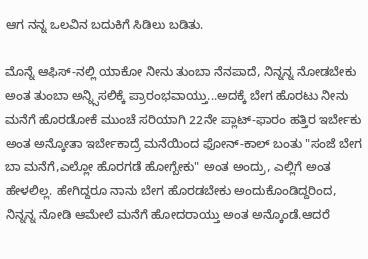ಆಗ ನನ್ನ ಒಲವಿನ ಬದುಕಿಗೆ ಸಿಡಿಲು ಬಡಿತು.

ಮೊನ್ನೆ ಆಫಿಸ್-ನಲ್ಲಿ ಯಾಕೋ ನೀನು ತುಂಬಾ ನೆನಪಾದೆ, ನಿನ್ನನ್ನ ನೋಡಬೇಕು ಅಂತ ತುಂಬಾ ಅನ್ನ್ಸಿಸಲಿಕ್ಕೆ ಪ್ರಾರಂಭವಾಯ್ತು...ಅದಕ್ಕೆ ಬೇಗ ಹೊರಟು ನೀನು ಮನೆಗೆ ಹೊರಡೋಕೆ ಮುಂಚೆ ಸರಿಯಾಗಿ 22ನೇ ಪ್ಲಾಟ್-ಫಾರಂ ಹತ್ತಿರ ಇರ್ಬೇಕು ಅಂತ ಅನ್ಕೋತಾ ಇರ್ಬೇಕಾದ್ರೆ ಮನೆಯಿಂದ ಫೋನ್-ಕಾಲ್ ಬಂತು "ಸಂಜೆ ಬೇಗ ಬಾ ಮನೆಗೆ,ಎಲ್ಲೋ ಹೊರಗಡೆ ಹೋಗ್ಬೇಕು" ಅಂತ ಅಂದ್ರು, ಎಲ್ಲಿಗೆ ಅಂತ ಹೇಳಲಿಲ್ಲ. ಹೇಗಿದ್ದರೂ ನಾನು ಬೇಗ ಹೊರಡಬೇಕು ಅಂದುಕೊಂಡಿದ್ದರಿಂದ, ನಿನ್ನನ್ನ ನೋಡಿ ಆಮೇಲೆ ಮನೆಗೆ ಹೋದರಾಯ್ತು ಅಂತ ಅನ್ಕೊಂಡೆ.ಆದರೆ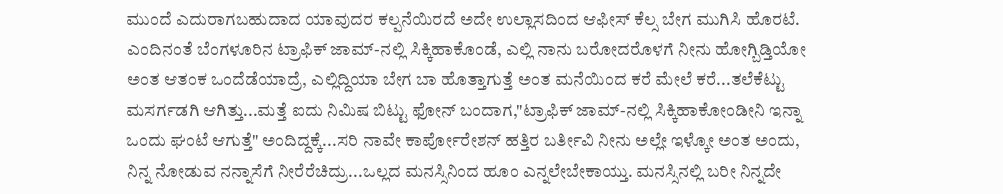ಮುಂದೆ ಎದುರಾಗಬಹುದಾದ ಯಾವುದರ ಕಲ್ಪನೆಯಿರದೆ ಅದೇ ಉಲ್ಲಾಸದಿಂದ ಆಫೀಸ್ ಕೆಲ್ಸ ಬೇಗ ಮುಗಿಸಿ ಹೊರಟೆ. ಎಂದಿನಂತೆ ಬೆಂಗಳೂರಿನ ಟ್ರಾಫಿಕ್ ಜಾಮ್-ನಲ್ಲಿ ಸಿಕ್ಕಿಹಾಕೊಂಡೆ, ಎಲ್ಲಿ ನಾನು ಬರೋದರೊಳಗೆ ನೀನು ಹೋಗ್ಬಿಡ್ತಿಯೋ ಅಂತ ಆತಂಕ ಒಂದೆಡೆಯಾದ್ರೆ, ಎಲ್ಲಿದ್ದಿಯಾ ಬೇಗ ಬಾ ಹೊತ್ತಾಗುತ್ತೆ ಅಂತ ಮನೆಯಿಂದ ಕರೆ ಮೇಲೆ ಕರೆ...ತಲೆಕೆಟ್ಟು ಮಸರ್ಗಡಗಿ ಆಗಿತ್ತು...ಮತ್ತೆ ಐದು ನಿಮಿಷ ಬಿಟ್ಟು ಫೋನ್ ಬಂದಾಗ,"ಟ್ರಾಫಿಕ್ ಜಾಮ್-ನಲ್ಲಿ ಸಿಕ್ಕಿಹಾಕೋಂಡೀನಿ ಇನ್ನಾ ಒಂದು ಘಂಟೆ ಆಗುತ್ತೆ" ಅಂದಿದ್ದಕ್ಕೆ...ಸರಿ ನಾವೇ ಕಾರ್ಪೋರೇಶನ್ ಹತ್ತಿರ ಬರ್ತೀವಿ ನೀನು ಅಲ್ಲೇ ಇಳ್ಕೋ ಅಂತ ಅಂದು, ನಿನ್ನ ನೋಡುವ ನನ್ನಾಸೆಗೆ ನೀರೆರೆಚಿದ್ರು...ಒಲ್ಲದ ಮನಸ್ಸಿನಿಂದ ಹೂಂ ಎನ್ನಲೇಬೇಕಾಯ್ತು. ಮನಸ್ಸಿನಲ್ಲಿ ಬರೀ ನಿನ್ನದೇ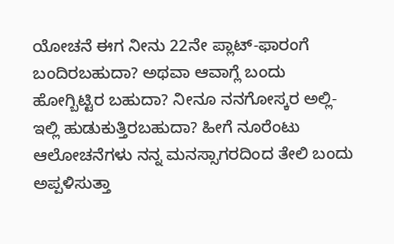ಯೋಚನೆ ಈಗ ನೀನು 22ನೇ ಪ್ಲಾಟ್-ಫಾರಂಗೆ ಬಂದಿರಬಹುದಾ? ಅಥವಾ ಆವಾಗ್ಲೆ ಬಂದು ಹೋಗ್ಬಿಟ್ಟಿರ ಬಹುದಾ? ನೀನೂ ನನಗೋಸ್ಕರ ಅಲ್ಲಿ-ಇಲ್ಲಿ ಹುಡುಕುತ್ತಿರಬಹುದಾ? ಹೀಗೆ ನೂರೆಂಟು ಆಲೋಚನೆಗಳು ನನ್ನ ಮನಸ್ಸಾಗರದಿಂದ ತೇಲಿ ಬಂದು ಅಪ್ಪಳಿಸುತ್ತಾ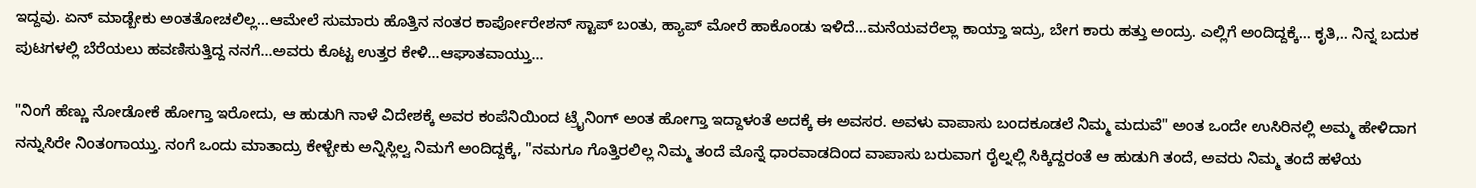ಇದ್ದವು. ಏನ್ ಮಾಡ್ಬೇಕು ಅಂತತೋಚಲಿಲ್ಲ...ಆಮೇಲೆ ಸುಮಾರು ಹೊತ್ತಿನ ನಂತರ ಕಾರ್ಪೋರೇಶನ್ ಸ್ಟಾಪ್ ಬಂತು, ಹ್ಯಾಪ್ ಮೋರೆ ಹಾಕೊಂಡು ಇಳಿದೆ...ಮನೆಯವರೆಲ್ಲಾ ಕಾಯ್ತಾ ಇದ್ರು, ಬೇಗ ಕಾರು ಹತ್ತು ಅಂದ್ರು. ಎಲ್ಲಿಗೆ ಅಂದಿದ್ದಕ್ಕೆ... ಕೃತಿ,.. ನಿನ್ನ ಬದುಕ ಪುಟಗಳಲ್ಲಿ ಬೆರೆಯಲು ಹವಣಿಸುತ್ತಿದ್ದ ನನಗೆ...ಅವರು ಕೊಟ್ಟ ಉತ್ತರ ಕೇಳಿ...ಆಘಾತವಾಯ್ತು...

"ನಿಂಗೆ ಹೆಣ್ಣು ನೋಡೋಕೆ ಹೋಗ್ತಾ ಇರೋದು, ಆ ಹುಡುಗಿ ನಾಳೆ ವಿದೇಶಕ್ಕೆ ಅವರ ಕಂಪೆನಿಯಿಂದ ಟ್ರೈನಿಂಗ್ ಅಂತ ಹೋಗ್ತಾ ಇದ್ದಾಳಂತೆ ಅದಕ್ಕೆ ಈ ಅವಸರ. ಅವಳು ವಾಪಾಸು ಬಂದಕೂಡಲೆ ನಿಮ್ಮ ಮದುವೆ" ಅಂತ ಒಂದೇ ಉಸಿರಿನಲ್ಲಿ ಅಮ್ಮ ಹೇಳಿದಾಗ ನನ್ನುಸಿರೇ ನಿಂತಂಗಾಯ್ತು. ನಂಗೆ ಒಂದು ಮಾತಾದ್ರು ಕೇಳ್ಬೇಕು ಅನ್ನಿಸ್ಲಿಲ್ವ ನಿಮಗೆ ಅಂದಿದ್ದಕ್ಕೆ, "ನಮಗೂ ಗೊತ್ತಿರಲಿಲ್ಲ ನಿಮ್ಮ ತಂದೆ ಮೊನ್ನೆ ಧಾರವಾಡದಿಂದ ವಾಪಾಸು ಬರುವಾಗ ರೈಲ್ನಲ್ಲಿ ಸಿಕ್ಕಿದ್ದರಂತೆ ಆ ಹುಡುಗಿ ತಂದೆ, ಅವರು ನಿಮ್ಮ ತಂದೆ ಹಳೆಯ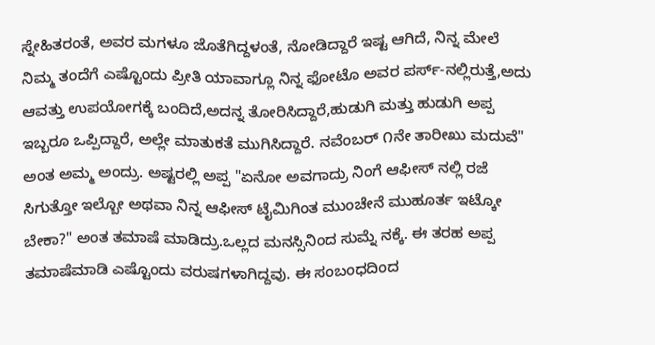ಸ್ನೇಹಿತರಂತೆ, ಅವರ ಮಗಳೂ ಜೊತೆಗಿದ್ದಳಂತೆ, ನೋಡಿದ್ದಾರೆ ಇಷ್ಟ ಆಗಿದೆ, ನಿನ್ನ ಮೇಲೆ ನಿಮ್ಮ ತಂದೆಗೆ ಎಷ್ಟೊಂದು ಪ್ರೀತಿ ಯಾವಾಗ್ಲೂ ನಿನ್ನ ಫೋಟೊ ಅವರ ಪರ್ಸ್-ನಲ್ಲಿರುತ್ತೆ,ಅದು ಆವತ್ತು ಉಪಯೋಗಕ್ಕೆ ಬಂದಿದೆ,ಅದನ್ನ ತೋರಿಸಿದ್ದಾರೆ,ಹುಡುಗಿ ಮತ್ತು ಹುಡುಗಿ ಅಪ್ಪ ಇಬ್ಬರೂ ಒಪ್ಪಿದ್ದಾರೆ, ಅಲ್ಲೇ ಮಾತುಕತೆ ಮುಗಿಸಿದ್ದಾರೆ. ನವೆಂಬರ್ ೧ನೇ ತಾರೀಖು ಮದುವೆ" ಅಂತ ಅಮ್ಮ ಅಂದ್ರು. ಅಷ್ಟರಲ್ಲಿ ಅಪ್ಪ "ಏನೋ ಅವಗಾದ್ರು ನಿಂಗೆ ಆಫೀಸ್ ನಲ್ಲಿ ರಜೆ ಸಿಗುತ್ತೋ ಇಲ್ಬೋ ಅಥವಾ ನಿನ್ನ ಆಫೀಸ್ ಟೈಮಿಗಿಂತ ಮುಂಚೇನೆ ಮುಹೂರ್ತ ಇಟ್ಕೋ ಬೇಕಾ?" ಅಂತ ತಮಾಷೆ ಮಾಡಿದ್ರು.ಒಲ್ಲದ ಮನಸ್ಸಿನಿಂದ ಸುಮ್ನೆ ನಕ್ಕೆ. ಈ ತರಹ ಅಪ್ಪ ತಮಾಷೆಮಾಡಿ ಎಷ್ಟೊಂದು ವರುಷಗಳಾಗಿದ್ದವು. ಈ ಸಂಬಂಧದಿಂದ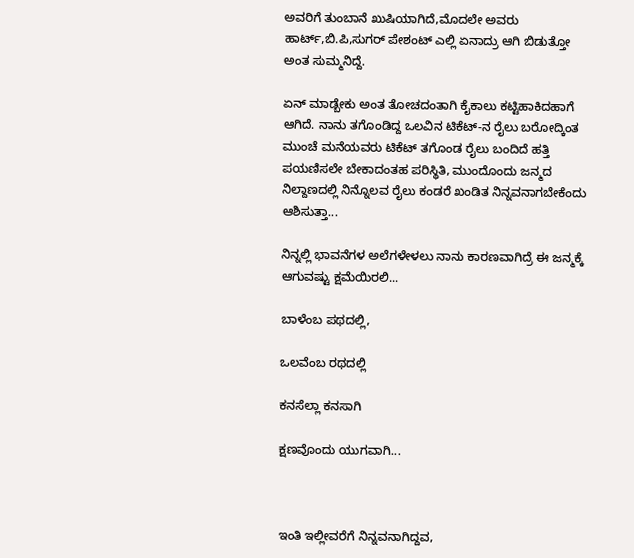ಅವರಿಗೆ ತುಂಬಾನೆ ಖುಷಿಯಾಗಿದೆ,ಮೊದಲೇ ಅವರು ಹಾರ್ಟ್,ಬಿ.ಪಿ,ಸುಗರ್ ಪೇಶಂಟ್ ಎಲ್ಲಿ ಏನಾದ್ರು ಆಗಿ ಬಿಡುತ್ತೋ ಅಂತ ಸುಮ್ಮನಿದ್ದೆ.

ಏನ್ ಮಾಡ್ಬೇಕು ಅಂತ ತೋಚದಂತಾಗಿ ಕೈಕಾಲು ಕಟ್ಟಿಹಾಕಿದಹಾಗೆ ಆಗಿದೆ. ನಾನು ತಗೊಂಡಿದ್ದ ಒಲವಿನ ಟಿಕೆಟ್-ನ ರೈಲು ಬರೋದ್ಕಿಂತ ಮುಂಚೆ ಮನೆಯವರು ಟಿಕೆಟ್ ತಗೊಂಡ ರೈಲು ಬಂದಿದೆ ಹತ್ತಿ ಪಯಣಿಸಲೇ ಬೇಕಾದಂತಹ ಪರಿಸ್ಥಿತಿ, ಮುಂದೊಂದು ಜನ್ಮದ ನಿಲ್ದಾಣದಲ್ಲಿ ನಿನ್ನೊಲವ ರೈಲು ಕಂಡರೆ ಖಂಡಿತ ನಿನ್ನವನಾಗಬೇಕೆಂದು ಆಶಿಸುತ್ತಾ...

ನಿನ್ನಲ್ಲಿ ಭಾವನೆಗಳ ಅಲೆಗಳೇಳಲು ನಾನು ಕಾರಣವಾಗಿದ್ರೆ ಈ ಜನ್ಮಕ್ಕೆ ಆಗುವಷ್ಟು ಕ್ಷಮೆಯಿರಲಿ...

ಬಾಳೆಂಬ ಪಥದಲ್ಲಿ,

ಒಲವೆಂಬ ರಥದಲ್ಲಿ

ಕನಸೆಲ್ಲಾ ಕನಸಾಗಿ

ಕ್ಷಣವೊಂದು ಯುಗವಾಗಿ...



ಇಂತಿ ಇಲ್ಲೀವರೆಗೆ ನಿನ್ನವನಾಗಿದ್ದವ,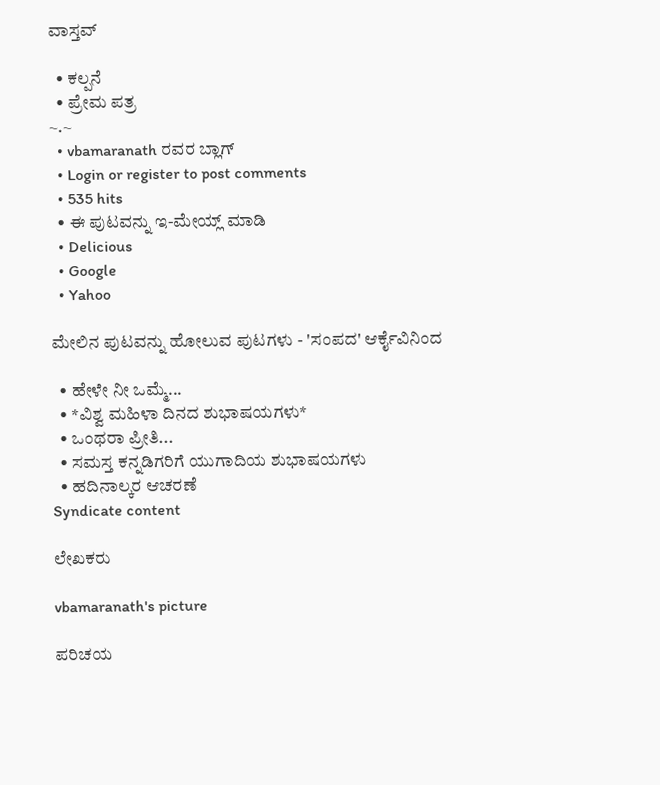ವಾಸ್ತವ್

  • ಕಲ್ಪನೆ
  • ಪ್ರೇಮ ಪತ್ರ
~.~
  • vbamaranath ರವರ ಬ್ಲಾಗ್
  • Login or register to post comments
  • 535 hits
  • ಈ ಪುಟವನ್ನು ಇ-ಮೇಯ್ಲ್ ಮಾಡಿ
  • Delicious
  • Google
  • Yahoo

ಮೇಲಿನ ಪುಟವನ್ನು ಹೋಲುವ ಪುಟಗಳು - 'ಸಂಪದ' ಆರ್ಕೈವಿನಿಂದ

  • ಹೇಳೇ ನೀ ಒಮ್ಮೆ...
  • *ವಿಶ್ವ ಮಹಿಳಾ ದಿನದ ಶುಭಾಷಯಗಳು*
  • ಒಂಥರಾ ಪ್ರೀತಿ...
  • ಸಮಸ್ತ ಕನ್ನಡಿಗರಿಗೆ ಯುಗಾದಿಯ ಶುಭಾಷಯಗಳು
  • ಹದಿನಾಲ್ಕರ ಆಚರಣೆ
Syndicate content

ಲೇಖಕರು

vbamaranath's picture

ಪರಿಚಯ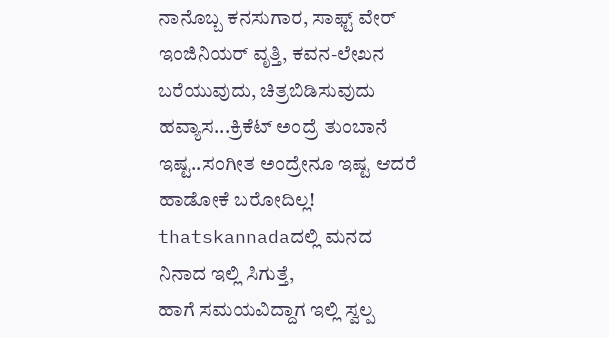ನಾನೊಬ್ಬ ಕನಸುಗಾರ, ಸಾಫ್ಟ್ ವೇರ್ ಇಂಜಿನಿಯರ್ ವೃತ್ತಿ, ಕವನ-ಲೇಖನ ಬರೆಯುವುದು, ಚಿತ್ರಬಿಡಿಸುವುದು ಹವ್ಯಾಸ...ಕ್ರಿಕೆಟ್ ಅಂದ್ರೆ ತುಂಬಾನೆ ಇಷ್ಟ..ಸಂಗೀತ ಅಂದ್ರೇನೂ ಇಷ್ಟ ಆದರೆ ಹಾಡೋಕೆ ಬರೋದಿಲ್ಲ!
thatskannadaದಲ್ಲಿ ಮನದ ನಿನಾದ ಇಲ್ಲಿ ಸಿಗುತ್ತೆ,
ಹಾಗೆ ಸಮಯವಿದ್ದಾಗ ಇಲ್ಲಿ ಸ್ವಲ್ಪ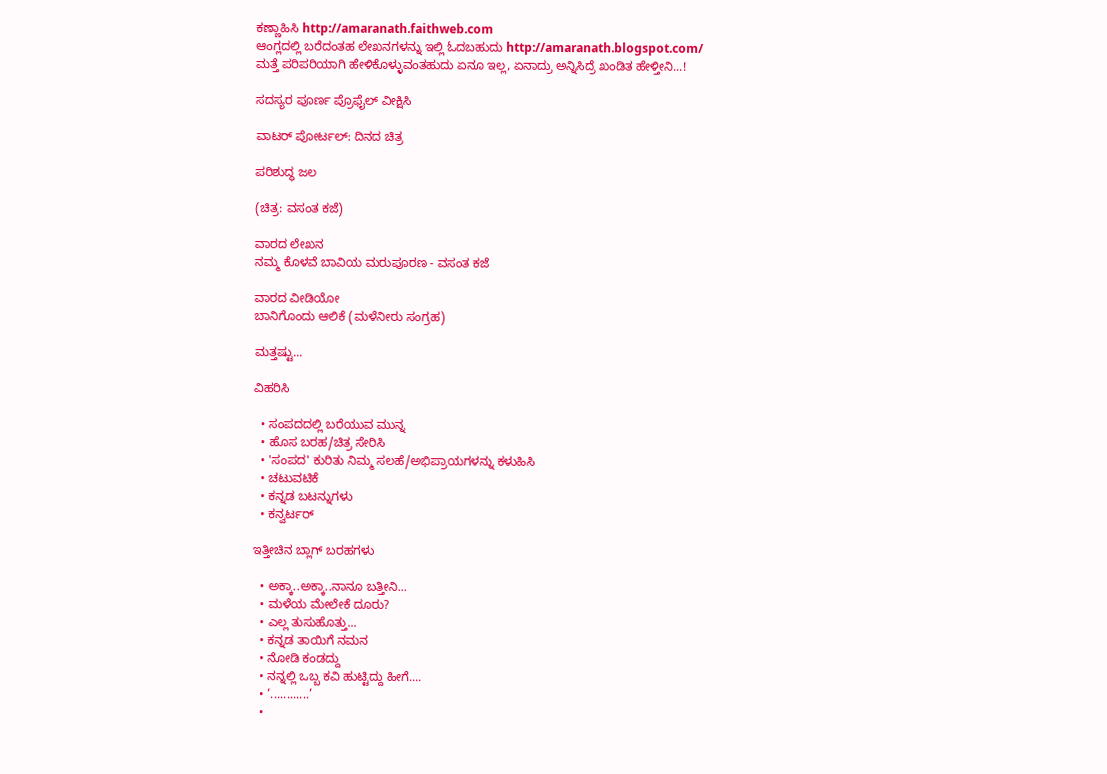ಕಣ್ಣಾಹಿಸಿ http://amaranath.faithweb.com
ಆಂಗ್ಲದಲ್ಲಿ ಬರೆದಂತಹ ಲೇಖನಗಳನ್ನು ಇಲ್ಲಿ ಓದಬಹುದು http://amaranath.blogspot.com/
ಮತ್ತೆ ಪರಿಪರಿಯಾಗಿ ಹೇಳಿಕೊಳ್ಳುವಂತಹುದು ಏನೂ ಇಲ್ಲ, ಏನಾದ್ರು ಅನ್ನಿಸಿದ್ರೆ ಖಂಡಿತ ಹೇಳ್ತೀನಿ...!

ಸದಸ್ಯರ ಪೂರ್ಣ ಪ್ರೊಫೈಲ್ ವೀಕ್ಷಿಸಿ

ವಾಟರ್ ಪೋರ್ಟಲ್: ದಿನದ ಚಿತ್ರ

ಪರಿಶುದ್ಧ ಜಲ

(ಚಿತ್ರ: ವಸಂತ ಕಜೆ)

ವಾರದ ಲೇಖನ
ನಮ್ಮ ಕೊಳವೆ ಬಾವಿಯ ಮರುಪೂರಣ - ವಸಂತ ಕಜೆ

ವಾರದ ವೀಡಿಯೋ
ಬಾನಿಗೊಂದು ಆಲಿಕೆ (ಮಳೆನೀರು ಸಂಗ್ರಹ)

ಮತ್ತಷ್ಟು...

ವಿಹರಿಸಿ

  • ಸಂಪದದಲ್ಲಿ ಬರೆಯುವ ಮುನ್ನ
  • ಹೊಸ ಬರಹ/ಚಿತ್ರ ಸೇರಿಸಿ
  • 'ಸಂಪದ' ಕುರಿತು ನಿಮ್ಮ ಸಲಹೆ/ಅಭಿಪ್ರಾಯಗಳನ್ನು ಕಳುಹಿಸಿ
  • ಚಟುವಟಿಕೆ
  • ಕನ್ನಡ ಬಟನ್ನುಗಳು
  • ಕನ್ವರ್ಟರ್

ಇತ್ತೀಚಿನ ಬ್ಲಾಗ್ ಬರಹಗಳು

  • ಅಕ್ಕಾ..ಅಕ್ಕಾ..ನಾನೂ ಬತ್ತೀನಿ...
  • ಮಳೆಯ ಮೇಲೇಕೆ ದೂರು?
  • ಎಲ್ಲ ತುಸುಹೊತ್ತು...
  • ಕನ್ನಡ ತಾಯಿಗೆ ನಮನ
  • ನೋಡಿ ಕಂಡದ್ದು
  • ನನ್ನಲ್ಲಿ ಒಬ್ಬ ಕವಿ ಹುಟ್ಟಿದ್ದು ಹೀಗೆ....
  • ‘............’
  •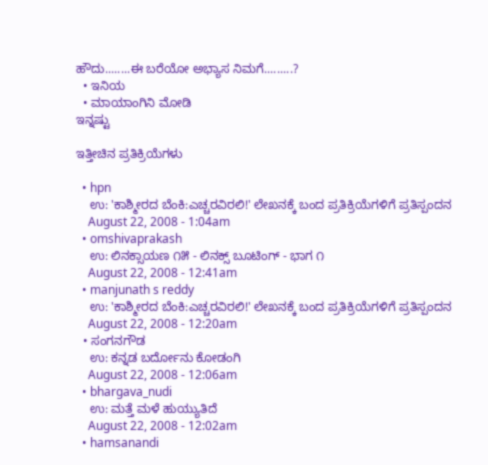ಹೌದು........ಈ ಬರೆಯೋ ಅಭ್ಯಾಸ ನಿಮಗೆ.........?
  • ಇನಿಯ
  • ಮಾಯಾಂಗಿನಿ ಮೋಡಿ
ಇನ್ನಷ್ಟು

ಇತ್ತೀಚಿನ ಪ್ರತಿಕ್ರಿಯೆಗಳು

  • hpn
    ಉ: 'ಕಾಶ್ಮೀರದ ಬೆಂಕಿ:ಎಚ್ಚರವಿರಲಿ!' ಲೇಖನಕ್ಕೆ ಬಂದ ಪ್ರತಿಕ್ರಿಯೆಗಳಿಗೆ ಪ್ರತಿಸ್ಪಂದನ
    August 22, 2008 - 1:04am
  • omshivaprakash
    ಉ: ಲಿನಕ್ಸಾಯಣ ೧೫ - ಲಿನಕ್ಸ್ ಬೂಟಿಂಗ್ - ಭಾಗ ೧
    August 22, 2008 - 12:41am
  • manjunath s reddy
    ಉ: 'ಕಾಶ್ಮೀರದ ಬೆಂಕಿ:ಎಚ್ಚರವಿರಲಿ!' ಲೇಖನಕ್ಕೆ ಬಂದ ಪ್ರತಿಕ್ರಿಯೆಗಳಿಗೆ ಪ್ರತಿಸ್ಪಂದನ
    August 22, 2008 - 12:20am
  • ಸಂಗನಗೌಡ
    ಉ: ಕನ್ನಡ ಬರ್ದೋನು ಕೋಡಂಗಿ
    August 22, 2008 - 12:06am
  • bhargava_nudi
    ಉ: ಮತ್ತೆ ಮಳೆ ಹುಯ್ಯುತಿದೆ
    August 22, 2008 - 12:02am
  • hamsanandi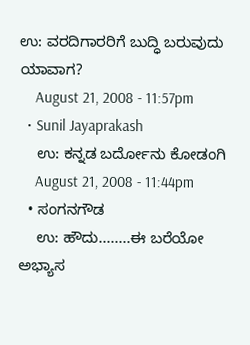ಉ: ವರದಿಗಾರರಿಗೆ ಬುದ್ಧಿ ಬರುವುದು ಯಾವಾಗ?
    August 21, 2008 - 11:57pm
  • Sunil Jayaprakash
    ಉ: ಕನ್ನಡ ಬರ್ದೋನು ಕೋಡಂಗಿ
    August 21, 2008 - 11:44pm
  • ಸಂಗನಗೌಡ
    ಉ: ಹೌದು........ಈ ಬರೆಯೋ ಅಭ್ಯಾಸ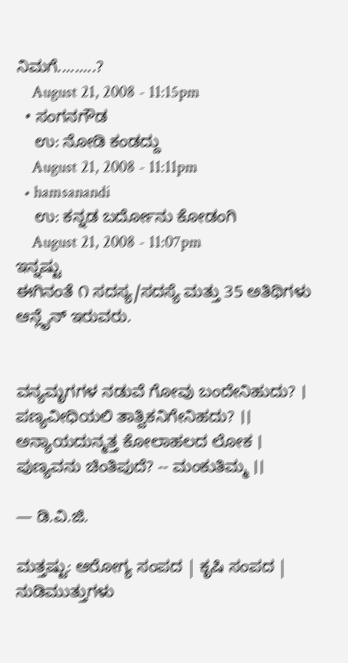ನಿಮಗೆ.........?
    August 21, 2008 - 11:15pm
  • ಸಂಗನಗೌಡ
    ಉ: ನೋಡಿ ಕಂಡದ್ದು
    August 21, 2008 - 11:11pm
  • hamsanandi
    ಉ: ಕನ್ನಡ ಬರ್ದೋನು ಕೋಡಂಗಿ
    August 21, 2008 - 11:07pm
ಇನ್ನಷ್ಟು
ಈಗಿನಂತೆ ೧ ಸದಸ್ಯ/ಸದಸ್ಯೆ ಮತ್ತು 35 ಅತಿಥಿಗಳು ಆನ್ಲೈನ್ ಇರುವರು.


ವನ್ಯಮೃಗಗಳ ನಡುವೆ ಗೋವು ಬಂದೇನಿಹುದು? ।
ಪಣ್ಯವೀಧಿಯಲಿ ತಾತ್ವಿಕನಿಗೇನಿಹದು? ।।
ಅನ್ಯಾಯದುನ್ಮತ್ತ ಕೋಲಾಹಲದ ಲೋಕ ।
ಪುಣ್ಯವನು ಚಿಂತಿಪುದೆ? -- ಮಂಕುತಿಮ್ಮ ।।

— ಡಿ.ವಿ.ಜಿ.

ಮತ್ತಷ್ಟು: ಆರೋಗ್ಯ ಸಂಪದ | ಕೃಷಿ ಸಂಪದ | ನುಡಿಮುತ್ತುಗಳು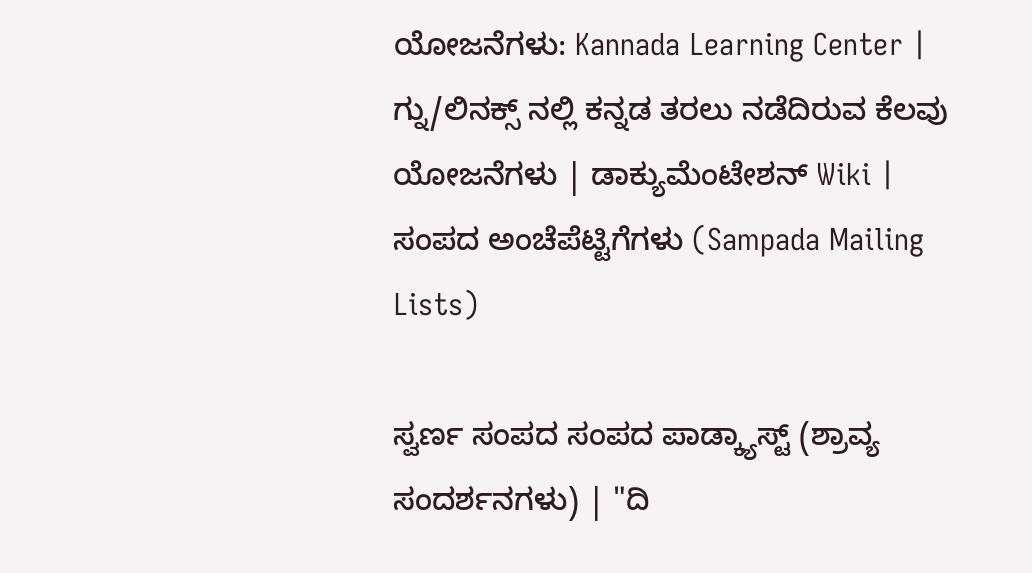ಯೋಜನೆಗಳು: Kannada Learning Center | ಗ್ನು/ಲಿನಕ್ಸ್ ನಲ್ಲಿ ಕನ್ನಡ ತರಲು ನಡೆದಿರುವ ಕೆಲವು ಯೋಜನೆಗಳು | ಡಾಕ್ಯುಮೆಂಟೇಶನ್ Wiki | ಸಂಪದ ಅಂಚೆಪೆಟ್ಟಿಗೆಗಳು (Sampada Mailing Lists)

ಸ್ವರ್ಣ ಸಂಪದ ಸಂಪದ ಪಾಡ್ಕ್ಯಾಸ್ಟ್ (ಶ್ರಾವ್ಯ ಸಂದರ್ಶನಗಳು) | "ದಿ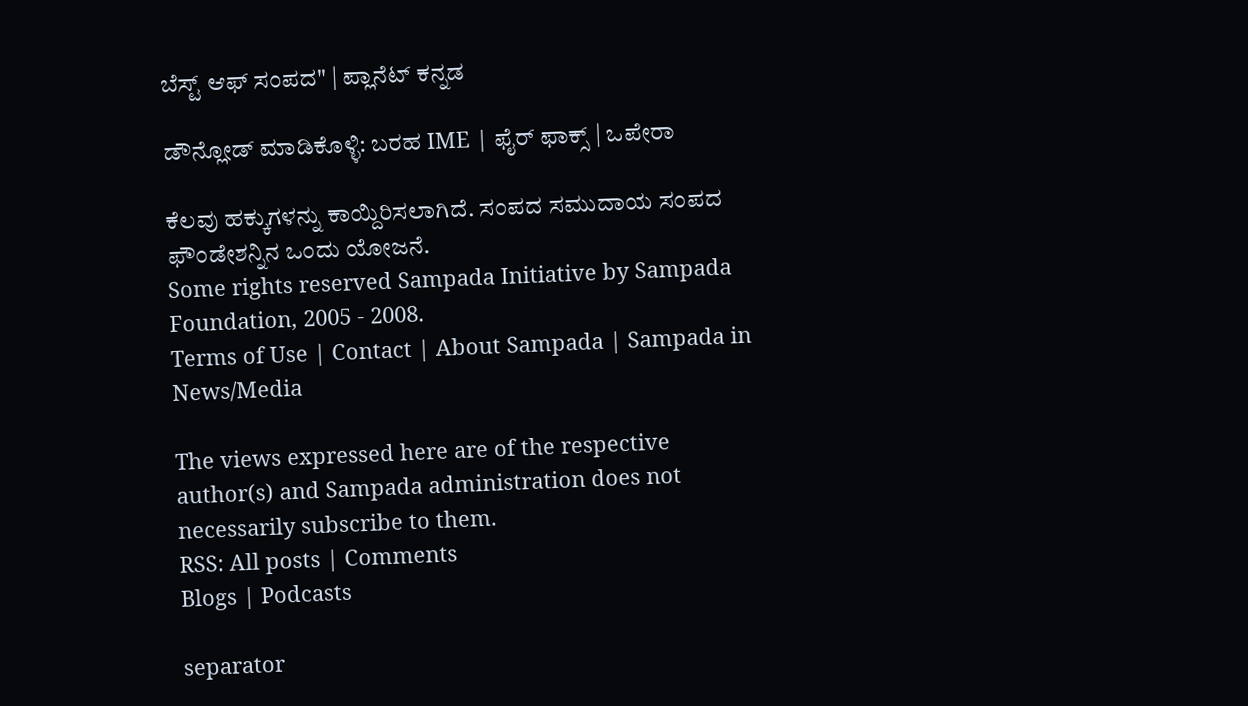ಬೆಸ್ಟ್ ಆಫ್ ಸಂಪದ" | ಪ್ಲಾನೆಟ್ ಕನ್ನಡ

ಡೌನ್ಲೋಡ್ ಮಾಡಿಕೊಳ್ಳಿ: ಬರಹ IME | ಫೈರ್ ಫಾಕ್ಸ್ | ಒಪೇರಾ

ಕೆಲವು ಹಕ್ಕುಗಳನ್ನು ಕಾಯ್ದಿರಿಸಲಾಗಿದೆ. ಸಂಪದ ಸಮುದಾಯ ಸಂಪದ ಫೌಂಡೇಶನ್ನಿನ ಒಂದು ಯೋಜನೆ.
Some rights reserved Sampada Initiative by Sampada Foundation, 2005 - 2008.
Terms of Use | Contact | About Sampada | Sampada in News/Media

The views expressed here are of the respective author(s) and Sampada administration does not necessarily subscribe to them.
RSS: All posts | Comments
Blogs | Podcasts

separator